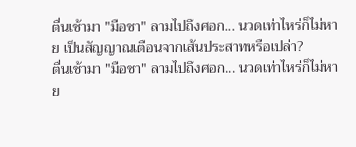ตื่นเช้ามา "มือชา" ลามไปถึงศอก... นวดเท่าไหร่ก็ไม่หาย เป็นสัญญาณเตือนจากเส้นประสาทหรือเปล่า?
ตื่นเช้ามา "มือชา" ลามไปถึงศอก... นวดเท่าไหร่ก็ไม่หาย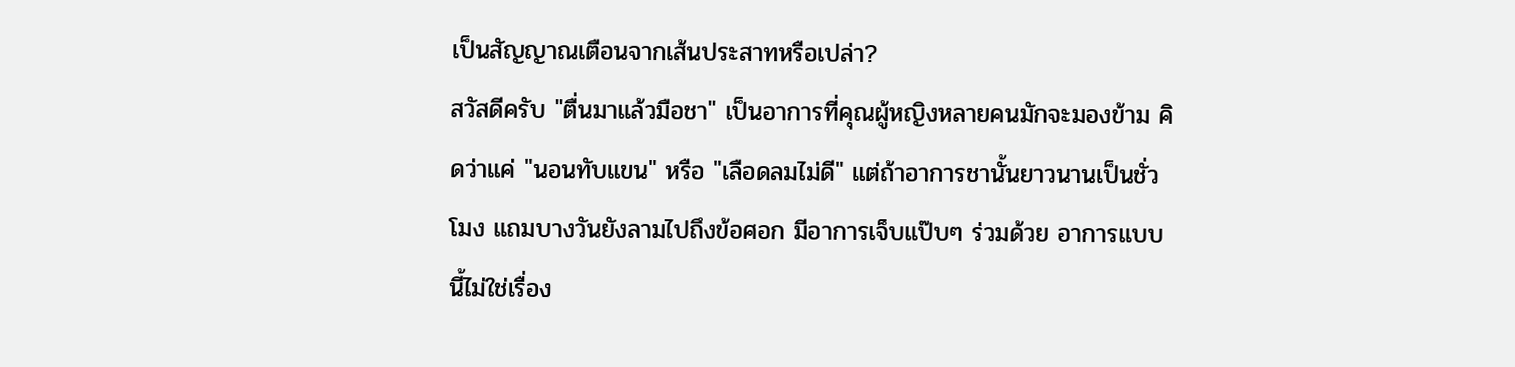เป็นสัญญาณเตือนจากเส้นประสาทหรือเปล่า?
สวัสดีครับ "ตื่นมาแล้วมือชา" เป็นอาการที่คุณผู้หญิงหลายคนมักจะมองข้าม คิดว่าแค่ "นอนทับแขน" หรือ "เลือดลมไม่ดี" แต่ถ้าอาการชานั้นยาวนานเป็นชั่วโมง แถมบางวันยังลามไปถึงข้อศอก มีอาการเจ็บแป๊บๆ ร่วมด้วย อาการแบบนี้ไม่ใช่เรื่อง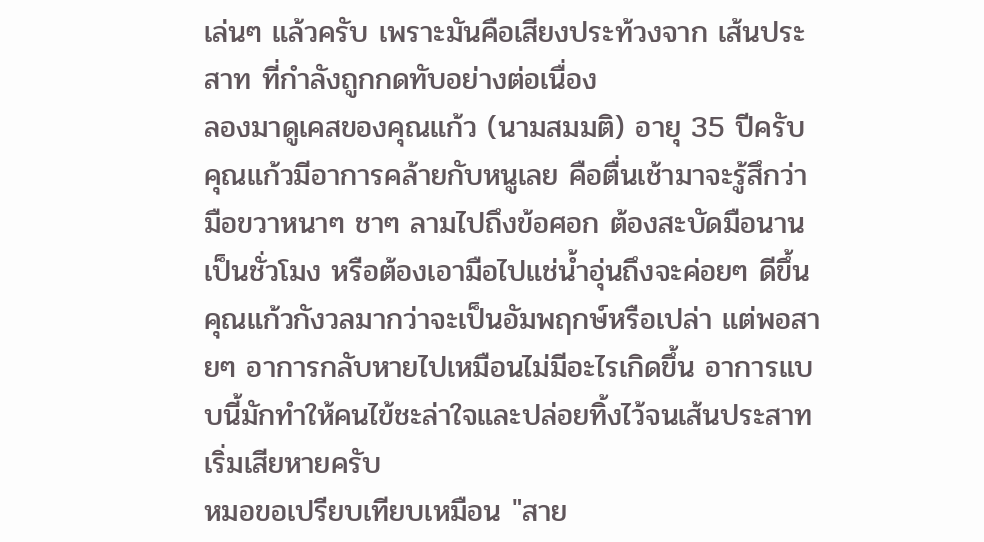เล่นๆ แล้วครับ เพราะมันคือเสียงประท้วงจาก เส้นประสาท ที่กำลังถูกกดทับอย่างต่อเนื่อง
ลองมาดูเคสของคุณแก้ว (นามสมมติ) อายุ 35 ปีครับ คุณแก้วมีอาการคล้ายกับหนูเลย คือตื่นเช้ามาจะรู้สึกว่ามือขวาหนาๆ ชาๆ ลามไปถึงข้อศอก ต้องสะบัดมือนานเป็นชั่วโมง หรือต้องเอามือไปแช่น้ำอุ่นถึงจะค่อยๆ ดีขึ้น คุณแก้วกังวลมากว่าจะเป็นอัมพฤกษ์หรือเปล่า แต่พอสายๆ อาการกลับหายไปเหมือนไม่มีอะไรเกิดขึ้น อาการแบบนี้มักทำให้คนไข้ชะล่าใจและปล่อยทิ้งไว้จนเส้นประสาทเริ่มเสียหายครับ
หมอขอเปรียบเทียบเหมือน "สาย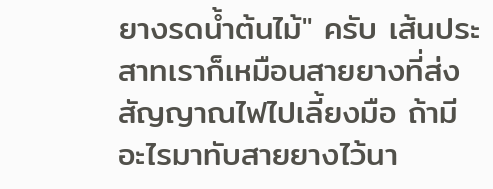ยางรดน้ำต้นไม้" ครับ เส้นประสาทเราก็เหมือนสายยางที่ส่งสัญญาณไฟไปเลี้ยงมือ ถ้ามีอะไรมาทับสายยางไว้นา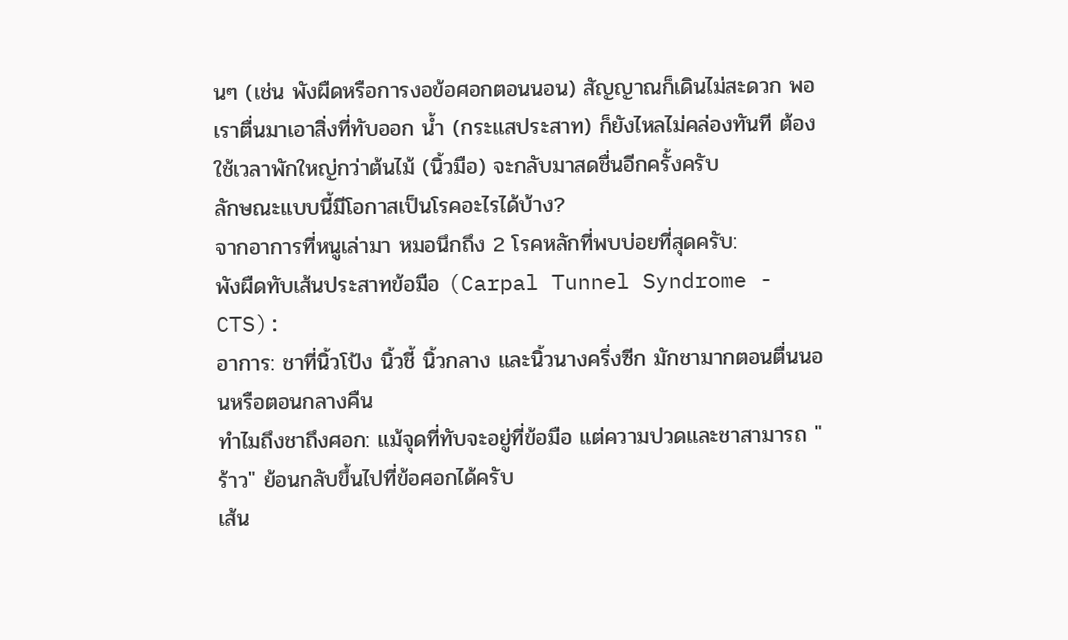นๆ (เช่น พังผืดหรือการงอข้อศอกตอนนอน) สัญญาณก็เดินไม่สะดวก พอเราตื่นมาเอาสิ่งที่ทับออก น้ำ (กระแสประสาท) ก็ยังไหลไม่คล่องทันที ต้องใช้เวลาพักใหญ่กว่าต้นไม้ (นิ้วมือ) จะกลับมาสดชื่นอีกครั้งครับ
ลักษณะแบบนี้มีโอกาสเป็นโรคอะไรได้บ้าง?
จากอาการที่หนูเล่ามา หมอนึกถึง 2 โรคหลักที่พบบ่อยที่สุดครับ:
พังผืดทับเส้นประสาทข้อมือ (Carpal Tunnel Syndrome - CTS):
อาการ: ชาที่นิ้วโป้ง นิ้วชี้ นิ้วกลาง และนิ้วนางครึ่งซีก มักชามากตอนตื่นนอนหรือตอนกลางคืน
ทำไมถึงชาถึงศอก: แม้จุดที่ทับจะอยู่ที่ข้อมือ แต่ความปวดและชาสามารถ "ร้าว" ย้อนกลับขึ้นไปที่ข้อศอกได้ครับ
เส้น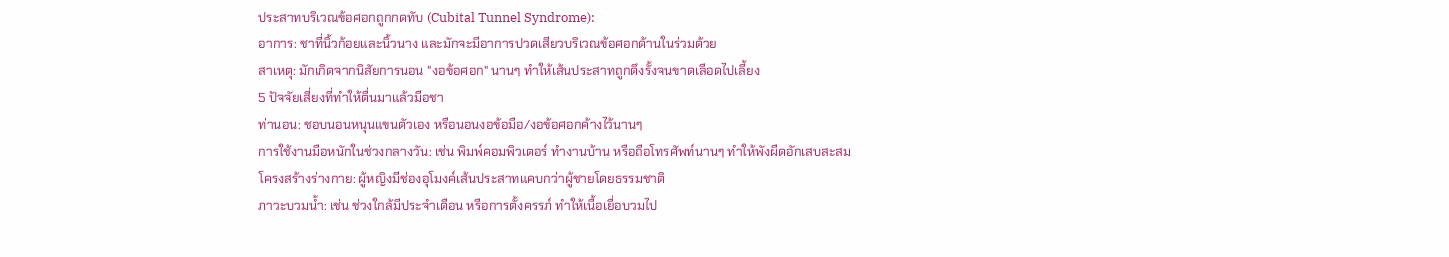ประสาทบริเวณข้อศอกถูกกดทับ (Cubital Tunnel Syndrome):
อาการ: ชาที่นิ้วก้อยและนิ้วนาง และมักจะมีอาการปวดเสียวบริเวณข้อศอกด้านในร่วมด้วย
สาเหตุ: มักเกิดจากนิสัยการนอน "งอข้อศอก" นานๆ ทำให้เส้นประสาทถูกดึงรั้งจนขาดเลือดไปเลี้ยง
5 ปัจจัยเสี่ยงที่ทำให้ตื่นมาแล้วมือชา
ท่านอน: ชอบนอนหนุนแขนตัวเอง หรือนอนงอข้อมือ/งอข้อศอกค้างไว้นานๆ
การใช้งานมือหนักในช่วงกลางวัน: เช่น พิมพ์คอมพิวเตอร์ ทำงานบ้าน หรือถือโทรศัพท์นานๆ ทำให้พังผืดอักเสบสะสม
โครงสร้างร่างกาย: ผู้หญิงมีช่องอุโมงค์เส้นประสาทแคบกว่าผู้ชายโดยธรรมชาติ
ภาวะบวมน้ำ: เช่น ช่วงใกล้มีประจำเดือน หรือการตั้งครรภ์ ทำให้เนื้อเยื่อบวมไป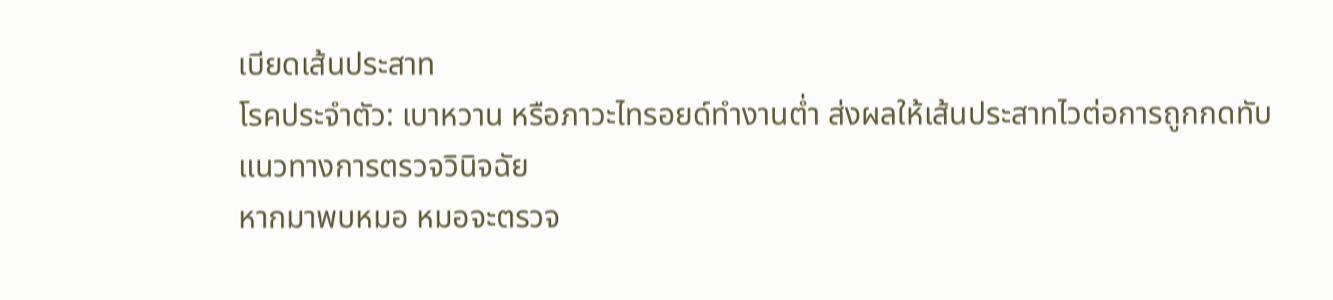เบียดเส้นประสาท
โรคประจำตัว: เบาหวาน หรือภาวะไทรอยด์ทำงานต่ำ ส่งผลให้เส้นประสาทไวต่อการถูกกดทับ
แนวทางการตรวจวินิจฉัย
หากมาพบหมอ หมอจะตรวจ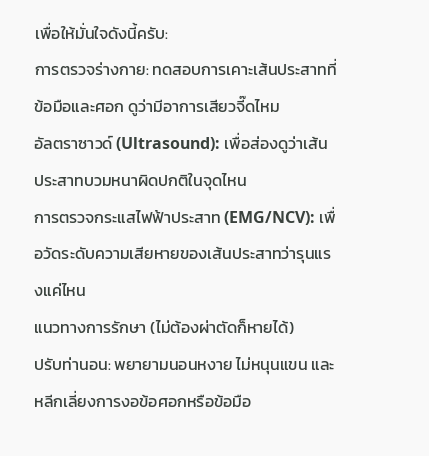เพื่อให้มั่นใจดังนี้ครับ:
การตรวจร่างกาย: ทดสอบการเคาะเส้นประสาทที่ข้อมือและศอก ดูว่ามีอาการเสียวจี๊ดไหม
อัลตราซาวด์ (Ultrasound): เพื่อส่องดูว่าเส้นประสาทบวมหนาผิดปกติในจุดไหน
การตรวจกระแสไฟฟ้าประสาท (EMG/NCV): เพื่อวัดระดับความเสียหายของเส้นประสาทว่ารุนแรงแค่ไหน
แนวทางการรักษา (ไม่ต้องผ่าตัดก็หายได้)
ปรับท่านอน: พยายามนอนหงาย ไม่หนุนแขน และหลีกเลี่ยงการงอข้อศอกหรือข้อมือ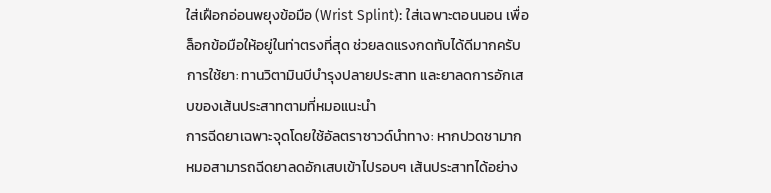ใส่เฝือกอ่อนพยุงข้อมือ (Wrist Splint): ใส่เฉพาะตอนนอน เพื่อล็อกข้อมือให้อยู่ในท่าตรงที่สุด ช่วยลดแรงกดทับได้ดีมากครับ
การใช้ยา: ทานวิตามินบีบำรุงปลายประสาท และยาลดการอักเสบของเส้นประสาทตามที่หมอแนะนำ
การฉีดยาเฉพาะจุดโดยใช้อัลตราซาวด์นำทาง: หากปวดชามาก หมอสามารถฉีดยาลดอักเสบเข้าไปรอบๆ เส้นประสาทได้อย่าง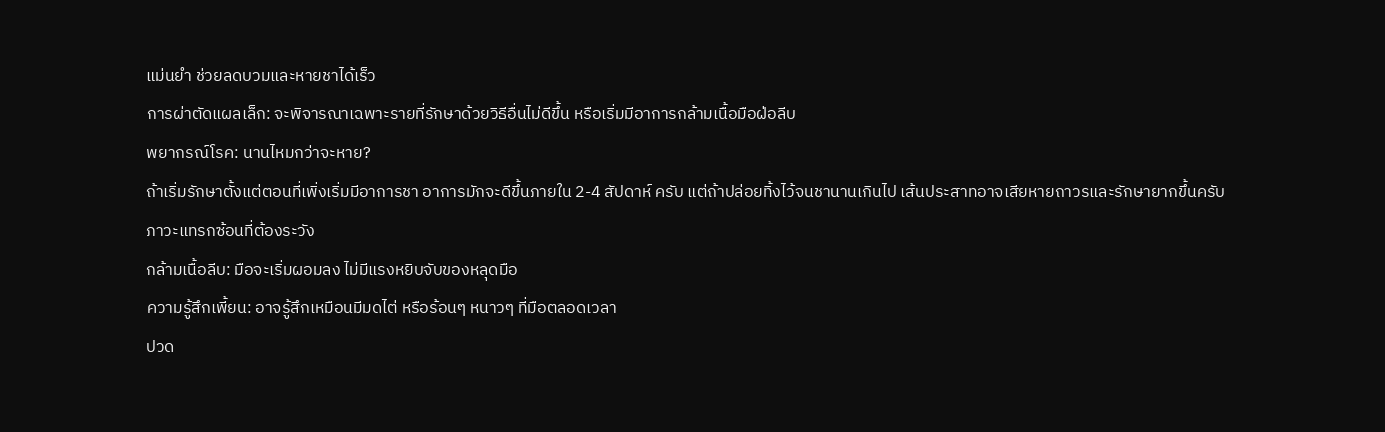แม่นยำ ช่วยลดบวมและหายชาได้เร็ว
การผ่าตัดแผลเล็ก: จะพิจารณาเฉพาะรายที่รักษาด้วยวิธีอื่นไม่ดีขึ้น หรือเริ่มมีอาการกล้ามเนื้อมือฝ่อลีบ
พยากรณ์โรค: นานไหมกว่าจะหาย?
ถ้าเริ่มรักษาตั้งแต่ตอนที่เพิ่งเริ่มมีอาการชา อาการมักจะดีขึ้นภายใน 2-4 สัปดาห์ ครับ แต่ถ้าปล่อยทิ้งไว้จนชานานเกินไป เส้นประสาทอาจเสียหายถาวรและรักษายากขึ้นครับ
ภาวะแทรกซ้อนที่ต้องระวัง
กล้ามเนื้อลีบ: มือจะเริ่มผอมลง ไม่มีแรงหยิบจับของหลุดมือ
ความรู้สึกเพี้ยน: อาจรู้สึกเหมือนมีมดไต่ หรือร้อนๆ หนาวๆ ที่มือตลอดเวลา
ปวด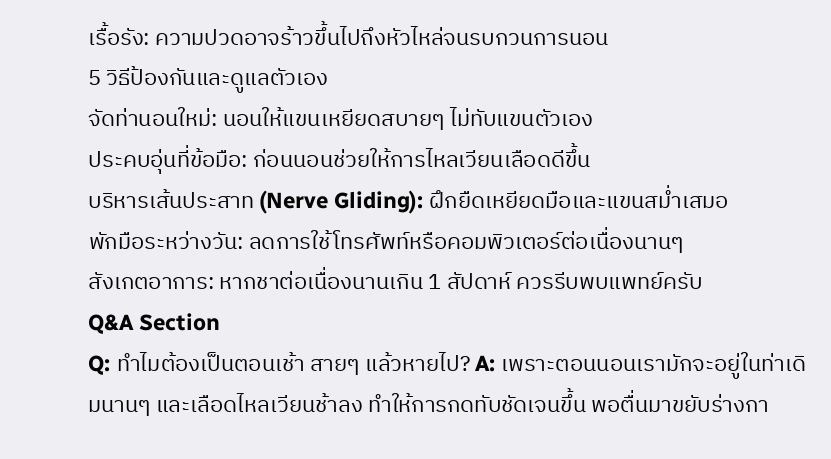เรื้อรัง: ความปวดอาจร้าวขึ้นไปถึงหัวไหล่จนรบกวนการนอน
5 วิธีป้องกันและดูแลตัวเอง
จัดท่านอนใหม่: นอนให้แขนเหยียดสบายๆ ไม่ทับแขนตัวเอง
ประคบอุ่นที่ข้อมือ: ก่อนนอนช่วยให้การไหลเวียนเลือดดีขึ้น
บริหารเส้นประสาท (Nerve Gliding): ฝึกยืดเหยียดมือและแขนสม่ำเสมอ
พักมือระหว่างวัน: ลดการใช้โทรศัพท์หรือคอมพิวเตอร์ต่อเนื่องนานๆ
สังเกตอาการ: หากชาต่อเนื่องนานเกิน 1 สัปดาห์ ควรรีบพบแพทย์ครับ
Q&A Section
Q: ทำไมต้องเป็นตอนเช้า สายๆ แล้วหายไป? A: เพราะตอนนอนเรามักจะอยู่ในท่าเดิมนานๆ และเลือดไหลเวียนช้าลง ทำให้การกดทับชัดเจนขึ้น พอตื่นมาขยับร่างกา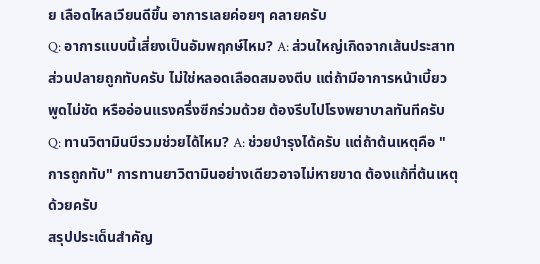ย เลือดไหลเวียนดีขึ้น อาการเลยค่อยๆ คลายครับ
Q: อาการแบบนี้เสี่ยงเป็นอัมพฤกษ์ไหม? A: ส่วนใหญ่เกิดจากเส้นประสาทส่วนปลายถูกทับครับ ไม่ใช่หลอดเลือดสมองตีบ แต่ถ้ามีอาการหน้าเบี้ยว พูดไม่ชัด หรืออ่อนแรงครึ่งซีกร่วมด้วย ต้องรีบไปโรงพยาบาลทันทีครับ
Q: ทานวิตามินบีรวมช่วยได้ไหม? A: ช่วยบำรุงได้ครับ แต่ถ้าต้นเหตุคือ "การถูกทับ" การทานยาวิตามินอย่างเดียวอาจไม่หายขาด ต้องแก้ที่ต้นเหตุด้วยครับ
สรุปประเด็นสำคัญ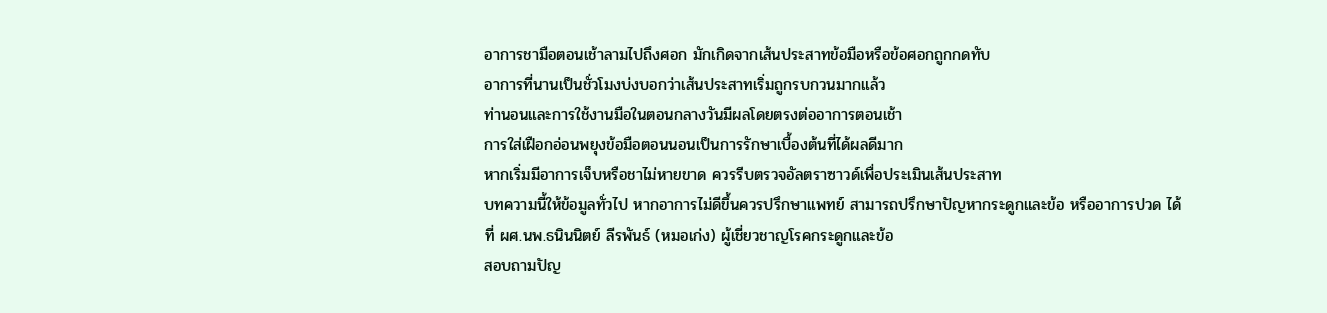อาการชามือตอนเช้าลามไปถึงศอก มักเกิดจากเส้นประสาทข้อมือหรือข้อศอกถูกกดทับ
อาการที่นานเป็นชั่วโมงบ่งบอกว่าเส้นประสาทเริ่มถูกรบกวนมากแล้ว
ท่านอนและการใช้งานมือในตอนกลางวันมีผลโดยตรงต่ออาการตอนเช้า
การใส่เฝือกอ่อนพยุงข้อมือตอนนอนเป็นการรักษาเบื้องต้นที่ได้ผลดีมาก
หากเริ่มมีอาการเจ็บหรือชาไม่หายขาด ควรรีบตรวจอัลตราซาวด์เพื่อประเมินเส้นประสาท
บทความนี้ให้ข้อมูลทั่วไป หากอาการไม่ดีขึ้นควรปรึกษาแพทย์ สามารถปรึกษาปัญหากระดูกและข้อ หรืออาการปวด ได้ที่ ผศ.นพ.ธนินนิตย์ ลีรพันธ์ (หมอเก่ง) ผู้เชี่ยวชาญโรคกระดูกและข้อ
สอบถามปัญ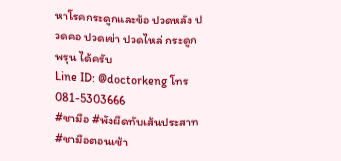หาโรคกระดูกและข้อ ปวดหลัง ปวดคอ ปวดเข่า ปวดไหล่ กระดูกพรุน ได้ครับ
Line ID: @doctorkeng โทร 081-5303666
#ชามือ #พังผืดทับเส้นประสาท #ชามือตอนเช้า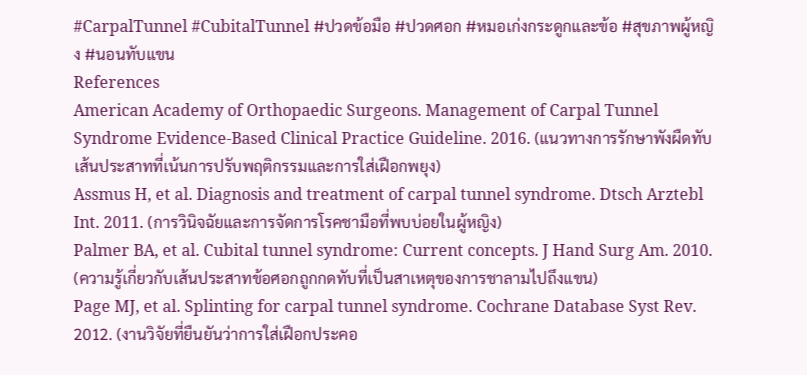#CarpalTunnel #CubitalTunnel #ปวดข้อมือ #ปวดศอก #หมอเก่งกระดูกและข้อ #สุขภาพผู้หญิง #นอนทับแขน
References
American Academy of Orthopaedic Surgeons. Management of Carpal Tunnel Syndrome Evidence-Based Clinical Practice Guideline. 2016. (แนวทางการรักษาพังผืดทับเส้นประสาทที่เน้นการปรับพฤติกรรมและการใส่เฝือกพยุง)
Assmus H, et al. Diagnosis and treatment of carpal tunnel syndrome. Dtsch Arztebl Int. 2011. (การวินิจฉัยและการจัดการโรคชามือที่พบบ่อยในผู้หญิง)
Palmer BA, et al. Cubital tunnel syndrome: Current concepts. J Hand Surg Am. 2010. (ความรู้เกี่ยวกับเส้นประสาทข้อศอกถูกกดทับที่เป็นสาเหตุของการชาลามไปถึงแขน)
Page MJ, et al. Splinting for carpal tunnel syndrome. Cochrane Database Syst Rev. 2012. (งานวิจัยที่ยืนยันว่าการใส่เฝือกประคอ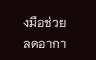งมือช่วยลดอากา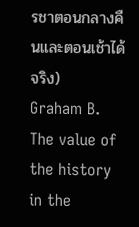รชาตอนกลางคืนและตอนเช้าได้จริง)
Graham B. The value of the history in the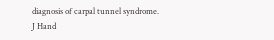diagnosis of carpal tunnel syndrome. J Hand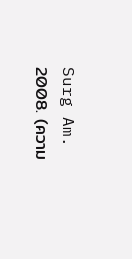Surg Am. 2008. (ความ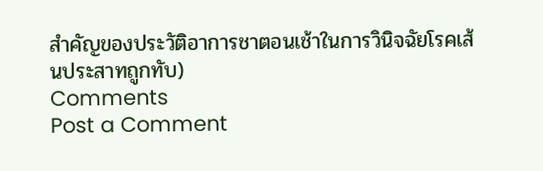สำคัญของประวัติอาการชาตอนเช้าในการวินิจฉัยโรคเส้นประสาทถูกทับ)
Comments
Post a Comment